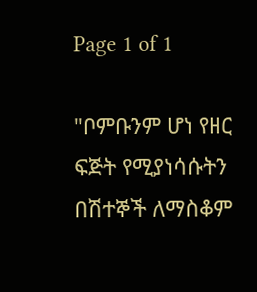Page 1 of 1

"ቦምቡንም ሆነ የዘር ፍጅት የሚያነሳሱትን በሽተኞች ለማስቆም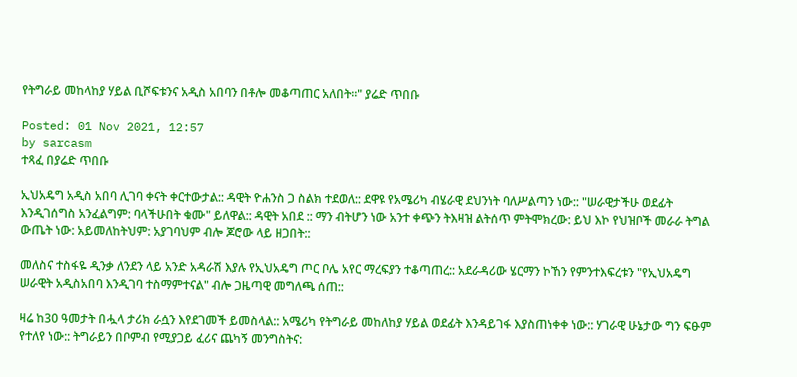የትግራይ መከላከያ ሃይል ቢሾፍቱንና አዲስ አበባን በቶሎ መቆጣጠር አለበት።" ያሬድ ጥበቡ

Posted: 01 Nov 2021, 12:57
by sarcasm
ተጻፈ በያሬድ ጥበቡ

ኢህአዴግ አዲስ አበባ ሊገባ ቀናት ቀርተውታል:: ዳዊት ዮሐንስ ጋ ስልክ ተደወለ:: ደዋዩ የአሜሪካ ብሄራዊ ደህንነት ባለሥልጣን ነው:: "ሠራዊታችሁ ወደፊት እንዲገሰግስ አንፈልግም: ባላችሁበት ቁሙ" ይለዋል:: ዳዊት አበደ :: ማን ብትሆን ነው አንተ ቀጭን ትእዛዝ ልትሰጥ ምትሞክረው: ይህ እኮ የህዝቦች መራራ ትግል ውጤት ነው: አይመለከትህም: አያገባህም ብሎ ጆሮው ላይ ዘጋበት::

መለስና ተስፋዬ ዲንቃ ለንደን ላይ አንድ አዳራሽ እያሉ የኢህአዴግ ጦር ቦሌ አየር ማረፍያን ተቆጣጠረ:: አደራዳሪው ሄርማን ኮኸን የምንተእፍረቱን "የኢህአዴግ ሠራዊት አዲስአበባ እንዲገባ ተስማምተናል" ብሎ ጋዜጣዊ መግለጫ ሰጠ::

ዛሬ ከ30 ዓመታት በሗላ ታሪክ ራሷን እየደገመች ይመስላል:: አሜሪካ የትግራይ መከለከያ ሃይል ወደፊት እንዳይገፋ እያስጠነቀቀ ነው:: ሃገራዊ ሁኔታው ግን ፍፁም የተለየ ነው:: ትግራይን በቦምብ የሚያጋይ ፈሪና ጨካኝ መንግስትና: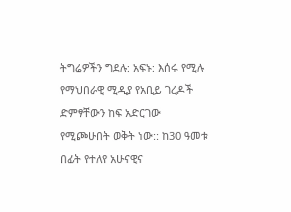ትግሬዎችን ግደሉ: አፍኑ: እሰሩ የሚሉ የማህበራዊ ሚዲያ የአቢይ ገረዶች ድምፃቸውን ከፍ አድርገው የሚጮሁበት ወቅት ነው:: ከ30 ዓመቱ በፊት የተለየ አሁናዊና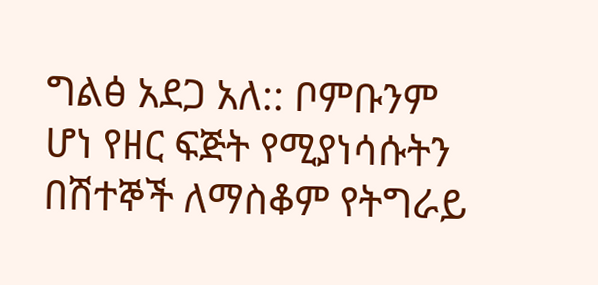ግልፅ አደጋ አለ:: ቦምቡንም ሆነ የዘር ፍጅት የሚያነሳሱትን በሽተኞች ለማስቆም የትግራይ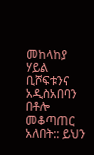መከላከያ ሃይል ቢሾፍቱንና አዲስአበባን በቶሎ መቆጣጠር አለበት:: ይህን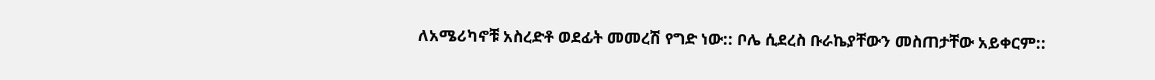ለአሜሪካኖቹ አስረድቶ ወደፊት መመረሽ የግድ ነው:: ቦሌ ሲደረስ ቡራኬያቸውን መስጠታቸው አይቀርም::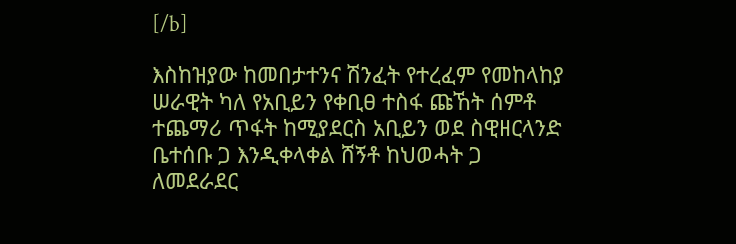[/b]

እስከዝያው ከመበታተንና ሽንፈት የተረፈም የመከላከያ ሠራዊት ካለ የአቢይን የቀቢፀ ተስፋ ጩኸት ሰምቶ ተጨማሪ ጥፋት ከሚያደርስ አቢይን ወደ ስዊዘርላንድ ቤተሰቡ ጋ እንዲቀላቀል ሸኝቶ ከህወሓት ጋ ለመደራደር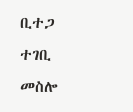ቢተጋ ተገቢ መስሎ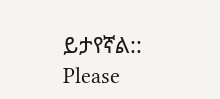ይታየኛል::
Please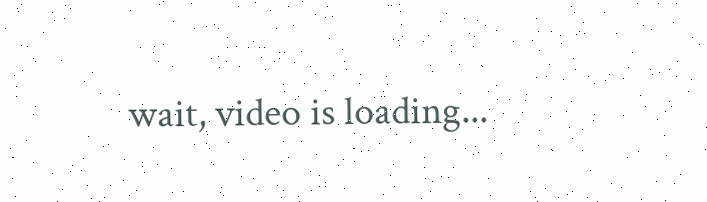wait, video is loading...